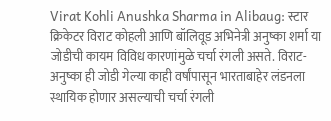Virat Kohli Anushka Sharma in Alibaug: स्टार क्रिकेटर विराट कोहली आणि बॉलिवूड अभिनेत्री अनुष्का शर्मा या जोडीची कायम विविध कारणांमुळे चर्चा रंगली असते. विराट-अनुष्का ही जोडी गेल्या काही वर्षांपासून भारताबाहेर लंडनला स्थायिक होणार असल्याची चर्चा रंगली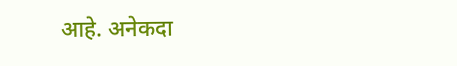आहे. अनेकदा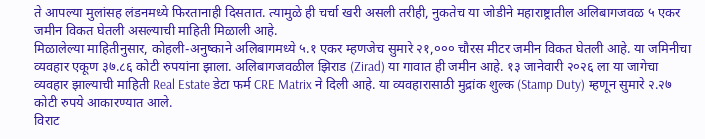ते आपल्या मुलांसह लंडनमध्ये फिरतानाही दिसतात. त्यामुळे ही चर्चा खरी असली तरीही, नुकतेच या जोडीने महाराष्ट्रातील अलिबागजवळ ५ एकर जमीन विकत घेतली असल्याची माहिती मिळाली आहे.
मिळालेल्या माहितीनुसार, कोहली-अनुष्काने अलिबागमध्ये ५.१ एकर म्हणजेच सुमारे २१,००० चौरस मीटर जमीन विकत घेतली आहे. या जमिनीचा व्यवहार एकूण ३७.८६ कोटी रुपयांना झाला. अलिबागजवळील झिराड (Zirad) या गावात ही जमीन आहे. १३ जानेवारी २०२६ ला या जागेचा व्यवहार झाल्याची माहिती Real Estate डेटा फर्म CRE Matrix ने दिली आहे. या व्यवहारासाठी मुद्रांक शुल्क (Stamp Duty) म्हणून सुमारे २.२७ कोटी रुपये आकारण्यात आले.
विराट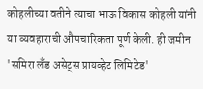कोहलीच्या वतीने त्याचा भाऊ विकास कोहली यांनी या व्यवहाराची औपचारिकता पूर्ण केली. ही जमीन 'समिरा लँड असेट्स प्रायव्हेट लिमिटेड'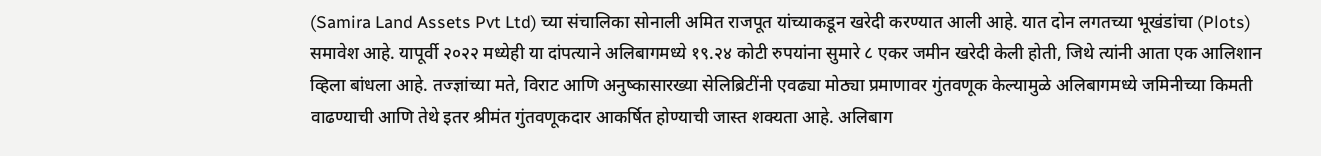(Samira Land Assets Pvt Ltd) च्या संचालिका सोनाली अमित राजपूत यांच्याकडून खरेदी करण्यात आली आहे. यात दोन लगतच्या भूखंडांचा (Plots) समावेश आहे. यापूर्वी २०२२ मध्येही या दांपत्याने अलिबागमध्ये १९.२४ कोटी रुपयांना सुमारे ८ एकर जमीन खरेदी केली होती, जिथे त्यांनी आता एक आलिशान व्हिला बांधला आहे. तज्ज्ञांच्या मते, विराट आणि अनुष्कासारख्या सेलिब्रिटींनी एवढ्या मोठ्या प्रमाणावर गुंतवणूक केल्यामुळे अलिबागमध्ये जमिनीच्या किमती वाढण्याची आणि तेथे इतर श्रीमंत गुंतवणूकदार आकर्षित होण्याची जास्त शक्यता आहे. अलिबाग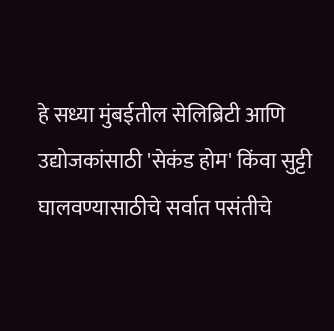हे सध्या मुंबईतील सेलिब्रिटी आणि उद्योजकांसाठी 'सेकंड होम' किंवा सुट्टी घालवण्यासाठीचे सर्वात पसंतीचे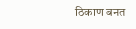ठिकाण बनत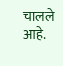चालले आहे.